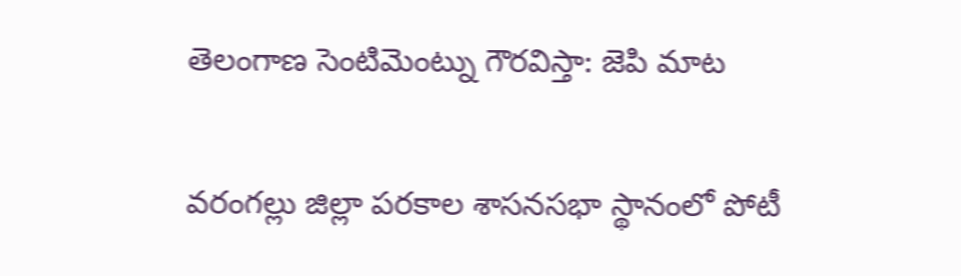తెలంగాణ సెంటిమెంట్ను గౌరవిస్తా: జెపి మాట

వరంగల్లు జిల్లా పరకాల శాసనసభా స్థానంలో పోటీ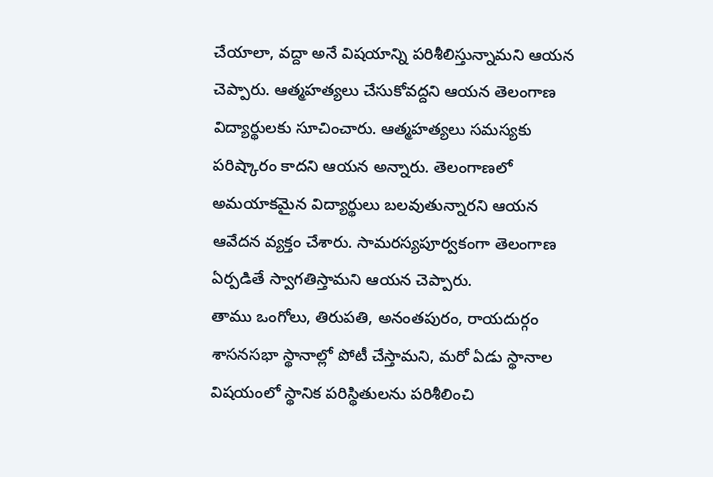చేయాలా, వద్దా అనే విషయాన్ని పరిశీలిస్తున్నామని ఆయన చెప్పారు. ఆత్మహత్యలు చేసుకోవద్దని ఆయన తెలంగాణ విద్యార్థులకు సూచించారు. ఆత్మహత్యలు సమస్యకు పరిష్కారం కాదని ఆయన అన్నారు. తెలంగాణలో అమయాకమైన విద్యార్థులు బలవుతున్నారని ఆయన ఆవేదన వ్యక్తం చేశారు. సామరస్యపూర్వకంగా తెలంగాణ ఏర్పడితే స్వాగతిస్తామని ఆయన చెప్పారు.
తాము ఒంగోలు, తిరుపతి, అనంతపురం, రాయదుర్గం శాసనసభా స్థానాల్లో పోటీ చేస్తామని, మరో ఏడు స్థానాల విషయంలో స్థానిక పరిస్థితులను పరిశీలించి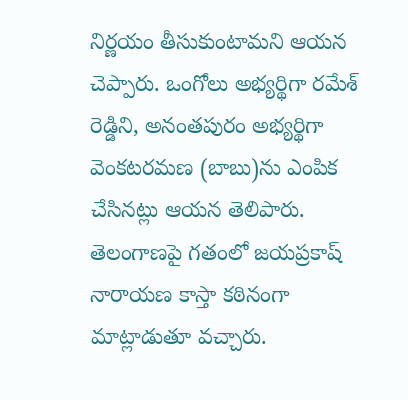నిర్ణయం తీసుకుంటామని ఆయన చెప్పారు. ఒంగోలు అభ్యర్థిగా రమేశ్ రెడ్డిని, అనంతపురం అభ్యర్థిగా వెంకటరమణ (బాబు)ను ఎంపిక చేసినట్లు ఆయన తెలిపారు.
తెలంగాణపై గతంలో జయప్రకాష్ నారాయణ కాస్తా కఠినంగా మాట్లాడుతూ వచ్చారు.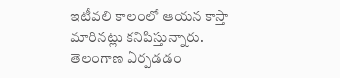ఇటీవలి కాలంలో ఆయన కాస్తా మారినట్లు కనిపిస్తున్నారు. తెలంగాణ ఏర్పడడం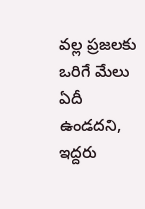వల్ల ప్రజలకు ఒరిగే మేలు ఏదీ ఉండదని, ఇద్దరు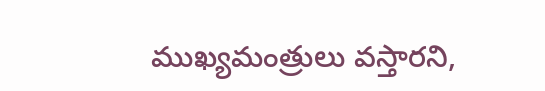ముఖ్యమంత్రులు వస్తారని,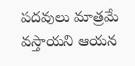పదవులు మాత్రమే వస్తాయని ఆయన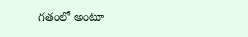గతంలో అంటూ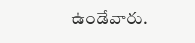ఉండేవారు.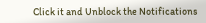Click it and Unblock the Notifications